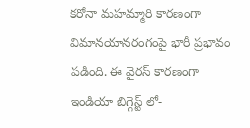కరోనా మహమ్మారి కారణంగా విమానయానరంగంపై భారీ ప్రభావం పడింది. ఈ వైరస్ కారణంగా ఇండియా బిగ్గెస్ట్ లో-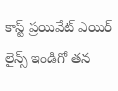కాస్ట్ ప్రయివేట్ ఎయిర్ లైన్స్ ఇండిగో తన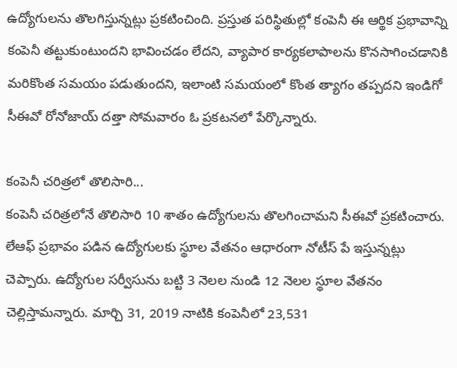ఉద్యోగులను తొలగిస్తున్నట్లు ప్రకటించింది. ప్రస్తుత పరిస్థితుల్లో కంపెనీ ఈ ఆర్థిక ప్రభావాన్ని కంపెనీ తట్టుకుంటుందని భావించడం లేదని, వ్యాపార కార్యకలాపాలను కొనసాగించడానికి మరికొంత సమయం పడుతుందని, ఇలాంటి సమయంలో కొంత త్యాగం తప్పదని ఇండిగో సీఈవో రోనోజాయ్ దత్తా సోమవారం ఓ ప్రకటనలో పేర్కొన్నారు.

కంపెనీ చరిత్రలో తొలిసారి...
కంపెనీ చరిత్రలోనే తొలిసారి 10 శాతం ఉద్యోగులను తొలగించామని సీఈవో ప్రకటించారు. లేఆఫ్ ప్రభావం పడిన ఉద్యోగులకు స్థూల వేతనం ఆధారంగా నోటీస్ పే ఇస్తున్నట్లు చెప్పారు. ఉద్యోగుల సర్వీసును బట్టి 3 నెలల నుండి 12 నెలల స్థూల వేతనం చెల్లిస్తామన్నారు. మార్చి 31, 2019 నాటికి కంపెనీలో 23,531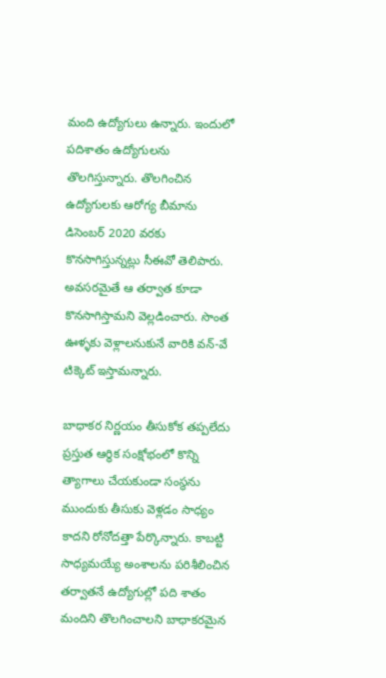మంది ఉద్యోగులు ఉన్నారు. ఇందులో పదిశాతం ఉద్యోగులను తొలగిస్తున్నారు. తొలగించిన ఉద్యోగులకు ఆరోగ్య బీమాను డిసెంబర్ 2020 వరకు కొనసాగిస్తున్నట్లు సీఈవో తెలిపారు. అవసరమైతే ఆ తర్వాత కూడా కొనసాగిస్తామని వెల్లడించారు. సొంత ఊళ్ళకు వెళ్లాలనుకునే వారికి వన్-వే టిక్కెట్ ఇస్తామన్నారు.

బాధాకర నిర్ణయం తీసుకోక తప్పలేదు
ప్రస్తుత ఆర్థిక సంక్షోభంలో కొన్ని త్యాగాలు చేయకుండా సంస్థను ముందుకు తీసుకు వెళ్లడం సాధ్యం కాదని రోనోదత్తా పేర్కొన్నారు. కాబట్టి సాధ్యమయ్యే అంశాలను పరిశీలించిన తర్వాతనే ఉద్యోగుల్లో పది శాతం మందిని తొలగించాలని బాధాకరమైన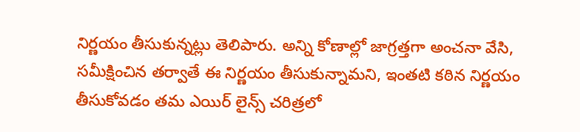నిర్ణయం తీసుకున్నట్లు తెలిపారు. అన్ని కోణాల్లో జాగ్రత్తగా అంచనా వేసి, సమీక్షించిన తర్వాతే ఈ నిర్ణయం తీసుకున్నామని, ఇంతటి కఠిన నిర్ణయం తీసుకోవడం తమ ఎయిర్ లైన్స్ చరిత్రలో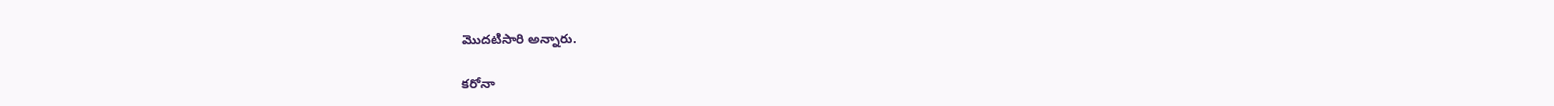మొదటిసారి అన్నారు.

కరోనా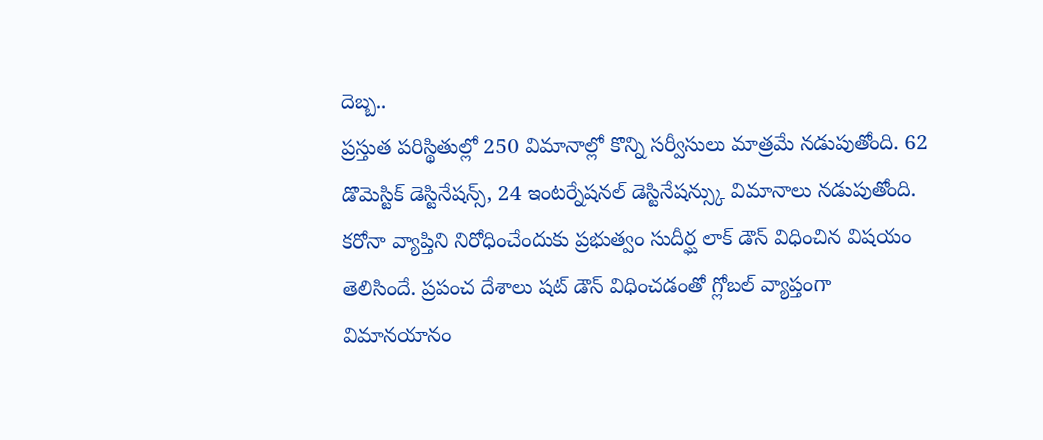దెబ్బ..
ప్రస్తుత పరిస్థితుల్లో 250 విమానాల్లో కొన్ని సర్వీసులు మాత్రమే నడుపుతోంది. 62 డొమెస్టిక్ డెస్టినేషన్స్, 24 ఇంటర్నేషనల్ డెస్టినేషన్స్కు విమానాలు నడుపుతోంది. కరోనా వ్యాప్తిని నిరోధించేందుకు ప్రభుత్వం సుదీర్ఘ లాక్ డౌన్ విధించిన విషయం తెలిసిందే. ప్రపంచ దేశాలు షట్ డౌన్ విధించడంతో గ్లోబల్ వ్యాప్తంగా విమానయానం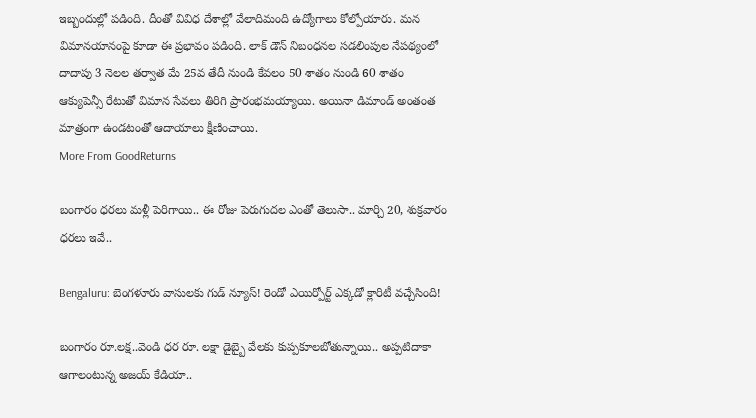ఇబ్బందుల్లో పడింది. దీంతో వివిధ దేశాల్లో వేలాదిమంది ఉద్యోగాలు కోల్పోయారు. మన విమానయానంపై కూడా ఈ ప్రభావం పడింది. లాక్ డౌన్ నిబంధనల సడలింపుల నేపథ్యంలో దాదాపు 3 నెలల తర్వాత మే 25వ తేదీ నుండి కేవలం 50 శాతం నుండి 60 శాతం ఆక్యుపెన్సీ రేటుతో విమాన సేవలు తిరిగి ప్రారంభమయ్యాయి. అయినా డిమాండ్ అంతంత మాత్రంగా ఉండటంతో ఆదాయాలు క్షీణించాయి.
More From GoodReturns

బంగారం ధరలు మళ్లీ పెరిగాయి.. ఈ రోజు పెరుగుదల ఎంతో తెలుసా.. మార్చి 20, శుక్రవారం ధరలు ఇవే..

Bengaluru: బెంగళూరు వాసులకు గుడ్ న్యూస్! రెండో ఎయిర్పోర్ట్ ఎక్కడో క్లారిటీ వచ్చేసింది!

బంగారం రూ.లక్ష..వెండి ధర రూ. లక్షా డైబ్బై వేలకు కుప్పకూలబోతున్నాయి.. అప్పటిదాకా ఆగాలంటున్న అజయ్ కేడియా..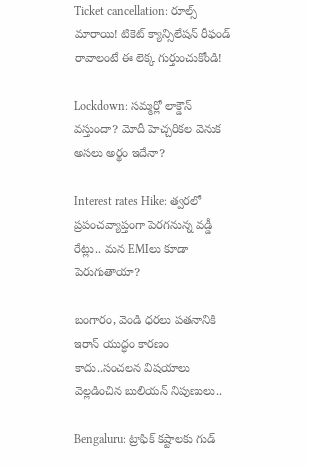Ticket cancellation: రూల్స్ మారాయి! టికెట్ క్యాన్సిలేషన్ రీఫండ్ రావాలంటే ఈ లెక్క గుర్తుంచుకోండి!

Lockdown: సమ్మర్లో లాక్డౌన్ వస్తుందా? మోదీ హెచ్చరికల వెనుక అసలు అర్థం ఇదేనా?

Interest rates Hike: త్వరలో ప్రపంచవ్యాప్తంగా పెరగనున్న వడ్డీ రేట్లు.. మన EMIలు కూడా పెరుగుతాయా?

బంగారం, వెండి ధరలు పతనానికి ఇరాన్ యుద్ధం కారణం కాదు..సంచలన విషయాలు వెల్లడించిన బులియన్ నిపుణులు..

Bengaluru: ట్రాఫిక్ కష్టాలకు గుడ్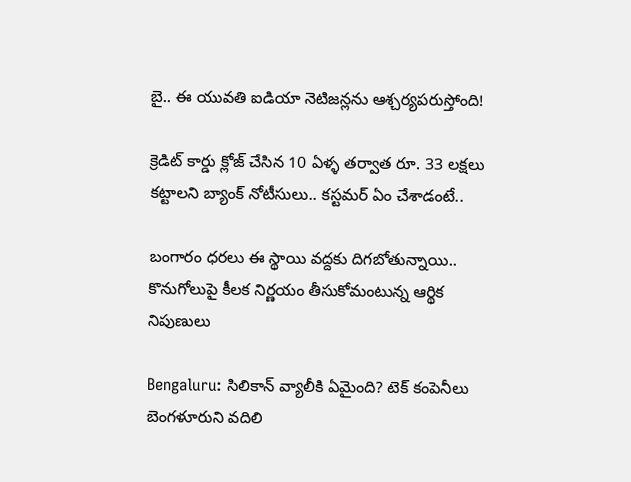బై.. ఈ యువతి ఐడియా నెటిజన్లను ఆశ్చర్యపరుస్తోంది!

క్రెడిట్ కార్డు క్లోజ్ చేసిన 10 ఏళ్ళ తర్వాత రూ. 33 లక్షలు కట్టాలని బ్యాంక్ నోటీసులు.. కస్టమర్ ఏం చేశాడంటే..

బంగారం ధరలు ఈ స్థాయి వద్దకు దిగబోతున్నాయి.. కొనుగోలుపై కీలక నిర్ణయం తీసుకోమంటున్న ఆర్థిక నిపుణులు

Bengaluru: సిలికాన్ వ్యాలీకి ఏమైంది? టెక్ కంపెనీలు బెంగళూరుని వదిలి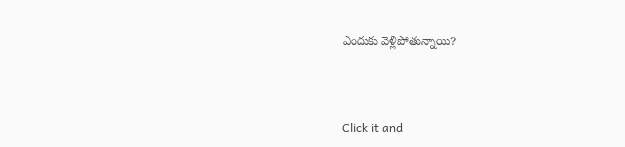ఎందుకు వెళ్లిపోతున్నాయి?



Click it and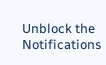Unblock the Notifications